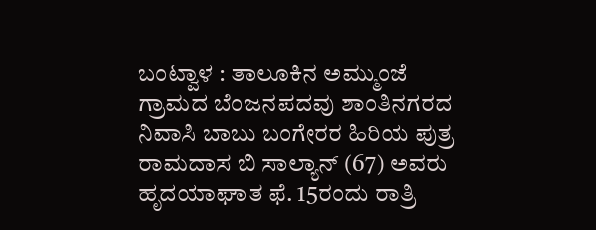ಬಂಟ್ವಾಳ : ತಾಲೂಕಿನ ಅಮ್ಮುಂಜೆ ಗ್ರಾಮದ ಬೆಂಜನಪದವು ಶಾಂತಿನಗರದ ನಿವಾಸಿ ಬಾಬು ಬಂಗೇರರ ಹಿರಿಯ ಪುತ್ರ ರಾಮದಾಸ ಬಿ ಸಾಲ್ಯಾನ್ (67) ಅವರು ಹೃದಯಾಘಾತ ಫೆ. 15ರಂದು ರಾತ್ರಿ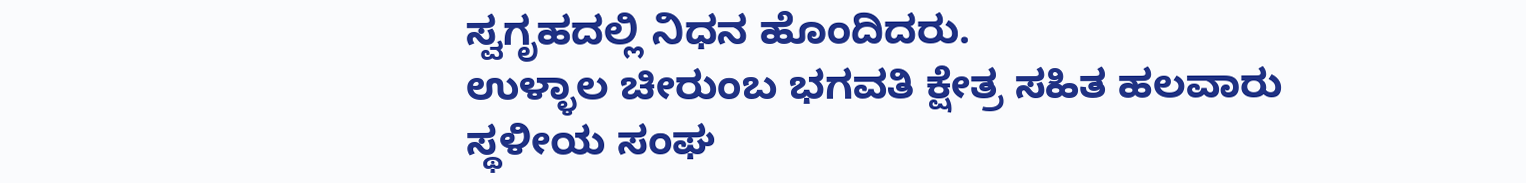ಸ್ವಗೃಹದಲ್ಲಿ ನಿಧನ ಹೊಂದಿದರು.
ಉಳ್ಳಾಲ ಚೀರುಂಬ ಭಗವತಿ ಕ್ಷೇತ್ರ ಸಹಿತ ಹಲವಾರು ಸ್ಥಳೀಯ ಸಂಘ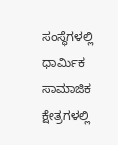ಸಂಸ್ಥೆಗಳಲ್ಲಿ ಧಾರ್ಮಿಕ ಸಾಮಾಜಿಕ ಕ್ಷೇತ್ರಗಳಲ್ಲಿ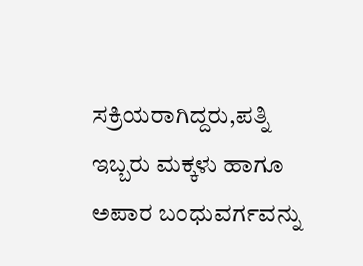ಸಕ್ರಿಯರಾಗಿದ್ದರು,ಪತ್ನಿ
ಇಬ್ಬರು ಮಕ್ಕಳು ಹಾಗೂ ಅಪಾರ ಬಂಧುವರ್ಗವನ್ನು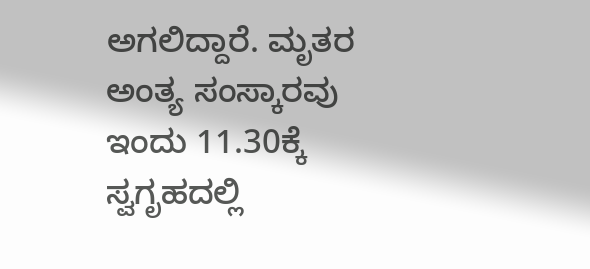ಅಗಲಿದ್ದಾರೆ. ಮೃತರ ಅಂತ್ಯ ಸಂಸ್ಕಾರವು ಇಂದು 11.30ಕ್ಕೆ ಸ್ವಗೃಹದಲ್ಲಿ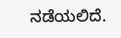ನಡೆಯಲಿದೆ.